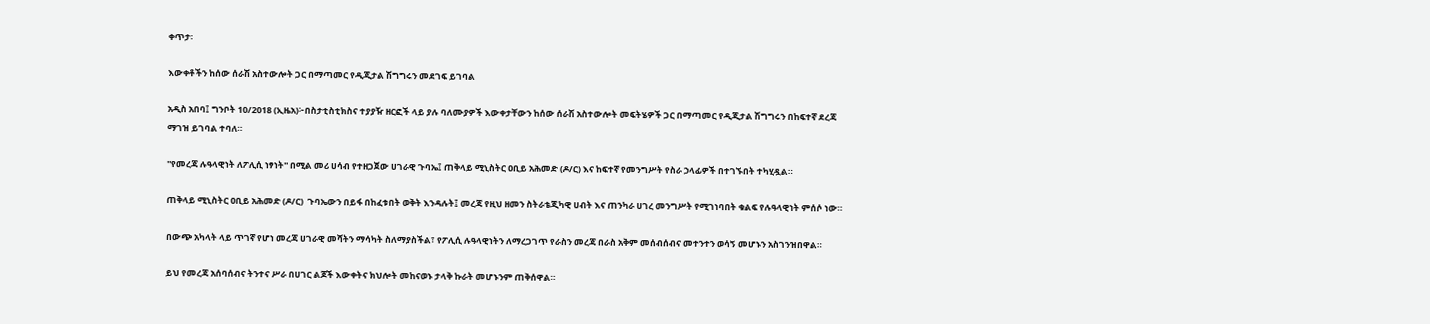ቀጥታ፡

እውቀቶችን ከሰው ሰራሽ አስተውሎት ጋር በማጣመር የዲጂታል ሽግግሩን መደገፍ ይገባል

አዲስ አበባ፤ ግንቦት 10/2018 (ኢዜአ)፦በስታቲስቲክስና ተያያዥ ዘርፎች ላይ ያሉ ባለሙያዎች እውቀታቸውን ከሰው ሰራሽ አስተውሎት መፍትሄዎች ጋር በማጣመር የዲጂታል ሽግግሩን በከፍተኛ ደረጃ ማገዝ ይገባል ተባለ።

''የመረጃ ሉዓላዊነት ለፖሊሲ ነፃነት'' በሚል መሪ ሀሳብ የተዘጋጀው ሀገራዊ ጉባኤ፤ ጠቅላይ ሚኒስትር ዐቢይ አሕመድ (ዶ/ር) እና ከፍተኛ የመንግሥት የስራ ኃላፊዎች በተገኙበት ተካሂዷል።

ጠቅላይ ሚኒስትር ዐቢይ አሕመድ (ዶ/ር)  ጉባኤውን በይፋ በከፈቱበት ወቅት እንዳሉት፤ መረጃ የዚህ ዘመን ስትራቴጂካዊ ሀብት እና ጠንካራ ሀገረ መንግሥት የሚገነባበት ቁልፍ የሉዓላዊነት ምሰሶ ነው።

በውጭ አካላት ላይ ጥገኛ የሆነ መረጃ ሀገራዊ መሻትን ማሳካት ስለማያስችል፣ የፖሊሲ ሉዓላዊነትን ለማረጋገጥ የራስን መረጃ በራስ አቅም መሰብሰብና መተንተን ወሳኝ መሆኑን አስገንዝበዋል።

ይህ የመረጃ አሰባሰብና ትንተና ሥራ በሀገር ልጆች እውቀትና ክህሎት መከናወኑ ታላቅ ኩራት መሆኑንም ጠቅሰዋል።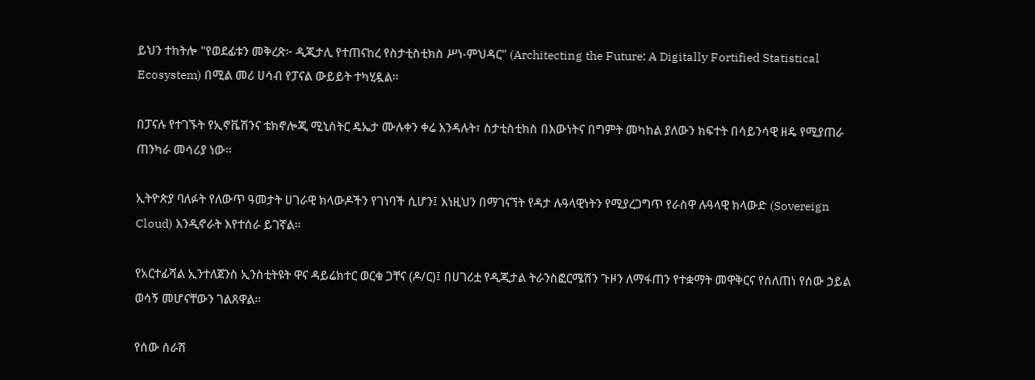ይህን ተከትሎ "የወደፊቱን መቅረጽ፦ ዲጂታሊ የተጠናከረ የስታቲስቲክስ ሥነ-ምህዳር" (Architecting the Future: A Digitally Fortified Statistical Ecosystem) በሚል መሪ ሀሳብ የፓናል ውይይት ተካሂዷል።

በፓናሉ የተገኙት የኢኖቬሽንና ቴክኖሎጂ ሚኒስትር ዴኤታ ሙሉቀን ቀሬ እንዳሉት፣ ስታቲስቲክስ በእውነትና በግምት መካከል ያለውን ክፍተት በሳይንሳዊ ዘዴ የሚያጠራ ጠንካራ መሳሪያ ነው።

ኢትዮጵያ ባለፉት የለውጥ ዓመታት ሀገራዊ ክላውዶችን የገነባች ሲሆን፤ እነዚህን በማገናኘት የዳታ ሉዓላዊነትን የሚያረጋግጥ የራስዋ ሉዓላዊ ክላውድ (Sovereign Cloud) እንዲኖራት እየተሰራ ይገኛል።

የአርተፊሻል ኢንተለጀንስ ኢንስቲትዩት ዋና ዳይሬክተር ወርቁ ጋቸና (ዶ/ር)፤ በሀገሪቷ የዲጂታል ትራንስፎርሜሽን ጉዞን ለማፋጠን የተቋማት መዋቅርና የሰለጠነ የሰው ኃይል ወሳኝ መሆናቸውን ገልጸዋል።

የሰው ሰራሽ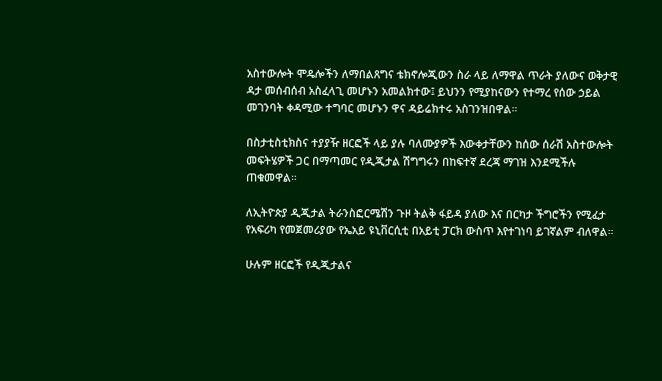አስተውሎት ሞዴሎችን ለማበልጸግና ቴክኖሎጂውን ስራ ላይ ለማዋል ጥራት ያለውና ወቅታዊ ዳታ መሰብሰብ አስፈላጊ መሆኑን አመልክተው፤ ይህንን የሚያከናውን የተማረ የሰው ኃይል መገንባት ቀዳሚው ተግባር መሆኑን ዋና ዳይሬክተሩ አስገንዝበዋል።

በስታቲስቲክስና ተያያዥ ዘርፎች ላይ ያሉ ባለሙያዎች እውቀታቸውን ከሰው ሰራሽ አስተውሎት መፍትሄዎች ጋር በማጣመር የዲጂታል ሽግግሩን በከፍተኛ ደረጃ ማገዝ እንደሚችሉ ጠቁመዋል።

ለኢትዮጵያ ዲጂታል ትራንስፎርሜሽን ጉዞ ትልቅ ፋይዳ ያለው እና በርካታ ችግሮችን የሚፈታ የአፍሪካ የመጀመሪያው የኤአይ ዩኒቨርሲቲ በአይቲ ፓርክ ውስጥ እየተገነባ ይገኛልም ብለዋል።

ሁሉም ዘርፎች የዲጂታልና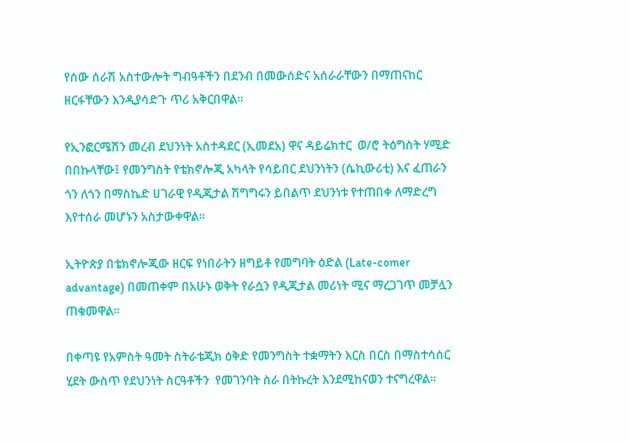የሰው ሰራሽ አስተውሎት ግብዓቶችን በደንብ በመውሰድና አሰራራቸውን በማጠናከር ዘርፋቸውን እንዲያሳድጉ ጥሪ አቅርበዋል።

የኢንፎርሜሽን መረብ ደህንነት አስተዳደር (ኢመደአ) ዋና ዳይሬክተር  ወ/ሮ ትዕግስት ሃሚድ በበኩላቸው፤ የመንግስት የቴክኖሎጂ አካላት የሳይበር ደህንነትን (ሴኪውሪቲ) እና ፈጠራን  ጎን ለጎን በማስኬድ ሀገራዊ የዲጂታል ሽግግሩን ይበልጥ ደህንነቱ የተጠበቀ ለማድረግ እየተሰራ መሆኑን አስታውቀዋል።

ኢትዮጵያ በቴክኖሎጂው ዘርፍ የነበራትን ዘግይቶ የመግባት ዕድል (Late-comer advantage) በመጠቀም በአሁኑ ወቅት የራሷን የዲጂታል መሪነት ሚና ማረጋገጥ መቻሏን ጠቁመዋል።

በቀጣዩ የአምስት ዓመት ስትራቴጂክ ዕቅድ የመንግስት ተቋማትን እርስ በርስ በማስተሳሰር ሂደት ውስጥ የደህንነት ስርዓቶችን  የመገንባት ስራ በትኩረት እንደሚከናወን ተናግረዋል።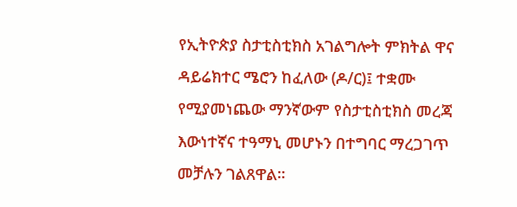የኢትዮጵያ ስታቲስቲክስ አገልግሎት ምክትል ዋና ዳይሬክተር ሜሮን ከፈለው (ዶ/ር)፤ ተቋሙ የሚያመነጨው ማንኛውም የስታቲስቲክስ መረጃ  እውነተኛና ተዓማኒ መሆኑን በተግባር ማረጋገጥ መቻሉን ገልጸዋል።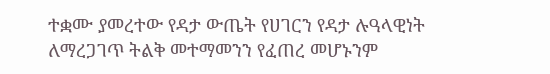ተቋሙ ያመረተው የዳታ ውጤት የሀገርን የዳታ ሉዓላዊነት ለማረጋገጥ ትልቅ መተማመንን የፈጠረ መሆኑንም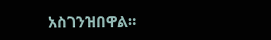አስገንዝበዋል።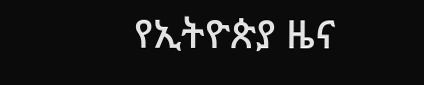የኢትዮጵያ ዜና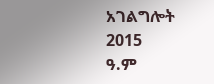አገልግሎት
2015
ዓ.ም